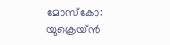മോസ്കോ: യുക്രെയ്ൻ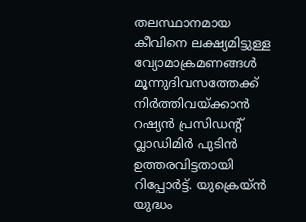തലസ്ഥാനമായ കീവിനെ ലക്ഷ്യമിട്ടുള്ള വ്യോമാക്രമണങ്ങൾ മൂന്നുദിവസത്തേക്ക് നിർത്തിവയ്ക്കാൻ റഷ്യൻ പ്രസിഡന്റ് വ്ലാഡിമിർ പുടിൻ ഉത്തരവിട്ടതായി റിപ്പോർട്ട്. യുക്രെയ്ൻ യുദ്ധം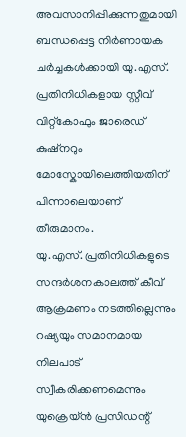അവസാനിപ്പിക്കുന്നതുമായി ബന്ധപ്പെട്ട നിർണായക ചർച്ചകൾക്കായി യു.എസ്. പ്രതിനിധികളായ സ്റ്റീവ് വിറ്റ്കോഫും ജാരെഡ് കുഷ്നറും മോസ്കോയിലെത്തിയതിന് പിന്നാലെയാണ് തീരുമാനം.
യു.എസ്. പ്രതിനിധികളുടെ സന്ദർശനകാലത്ത് കീവ് ആക്രമണം നടത്തില്ലെന്നും റഷ്യയും സമാനമായ നിലപാട് സ്വീകരിക്കണമെന്നും യുക്രെയ്ൻ പ്രസിഡന്റ്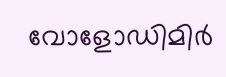വോളോഡിമിർ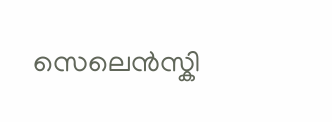സെലെൻസ്കി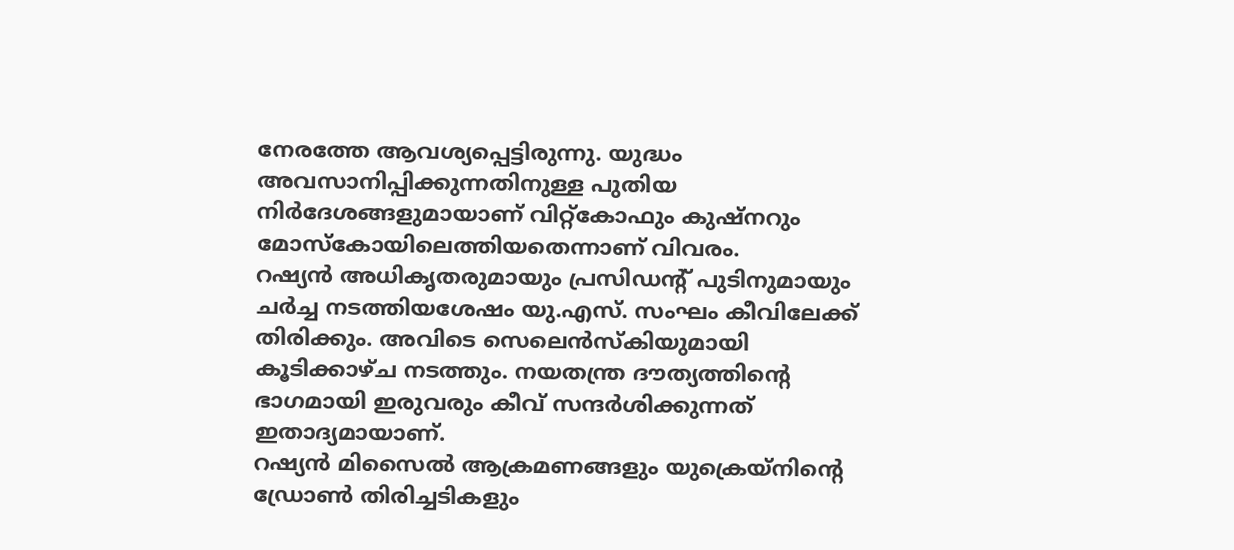നേരത്തേ ആവശ്യപ്പെട്ടിരുന്നു. യുദ്ധം അവസാനിപ്പിക്കുന്നതിനുള്ള പുതിയ നിർദേശങ്ങളുമായാണ് വിറ്റ്കോഫും കുഷ്നറും മോസ്കോയിലെത്തിയതെന്നാണ് വിവരം.
റഷ്യൻ അധികൃതരുമായും പ്രസിഡന്റ് പുടിനുമായും ചർച്ച നടത്തിയശേഷം യു.എസ്. സംഘം കീവിലേക്ക് തിരിക്കും. അവിടെ സെലെൻസ്കിയുമായി കൂടിക്കാഴ്ച നടത്തും. നയതന്ത്ര ദൗത്യത്തിന്റെ ഭാഗമായി ഇരുവരും കീവ് സന്ദർശിക്കുന്നത് ഇതാദ്യമായാണ്.
റഷ്യൻ മിസൈൽ ആക്രമണങ്ങളും യുക്രെയ്നിന്റെ ഡ്രോൺ തിരിച്ചടികളും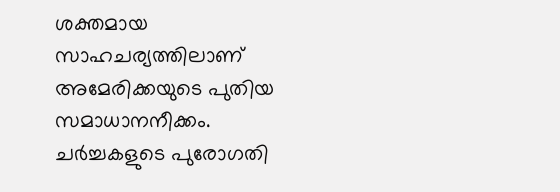ശക്തമായ സാഹചര്യത്തിലാണ് അമേരിക്കയുടെ പുതിയ സമാധാനനീക്കം. ചർച്ചകളുടെ പുരോഗതി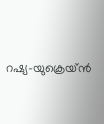റഷ്യ–യുക്രെയ്ൻ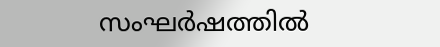സംഘർഷത്തിൽ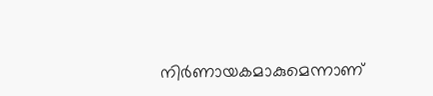നിർണായകമാകുമെന്നാണ്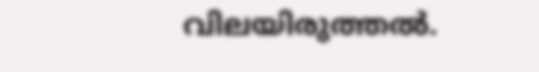വിലയിരുത്തൽ.